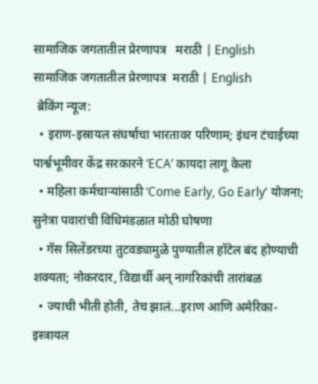सामाजिक जगतातील प्रेरणापत्र   मराठी | English
सामाजिक जगतातील प्रेरणापत्र  मराठी | English
 ब्रेकिंग न्यूज:
  • इराण-इस्रायल संघर्षाचा भारतावर परिणाम; इंधन टंचाईच्या पार्श्वभूमीवर केंद्र सरकारने ‘ECA’ कायदा लागू केला
  • महिला कर्मचाऱ्यांसाठी ‘Come Early, Go Early’ योजना; सुनेत्रा पवारांची विधिमंडळात मोठी घोषणा
  • गॅस सिलेंडरच्या तुटवड्यामुळे पुण्यातील हॉटेल बंद होण्याची शक्यता; नोकरदार, विद्यार्थी अन् नागरिकांची तारांबळ
  • ज्याची भीती होती, तेच झालं...इराण आणि अमेरिका-इस्त्रायल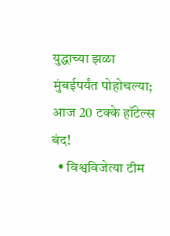युद्धाच्या झळा मुंबईपर्यंत पोहोचल्या; आज 20 टक्के हॉटेल्स बंद!
  • विश्वविजेत्या टीम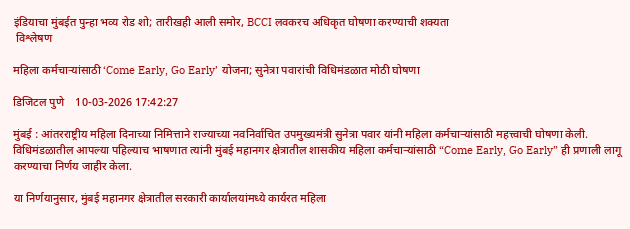इंडियाचा मुंबईत पुन्हा भव्य रोड शो; तारीखही आली समोर, BCCI लवकरच अधिकृत घोषणा करण्याची शक्यता
 विश्लेषण

महिला कर्मचाऱ्यांसाठी ‘Come Early, Go Early’ योजना; सुनेत्रा पवारांची विधिमंडळात मोठी घोषणा

डिजिटल पुणे    10-03-2026 17:42:27

मुंबई : आंतरराष्ट्रीय महिला दिनाच्या निमित्ताने राज्याच्या नवनिर्वाचित उपमुख्यमंत्री सुनेत्रा पवार यांनी महिला कर्मचाऱ्यांसाठी महत्त्वाची घोषणा केली. विधिमंडळातील आपल्या पहिल्याच भाषणात त्यांनी मुंबई महानगर क्षेत्रातील शासकीय महिला कर्मचाऱ्यांसाठी “Come Early, Go Early” ही प्रणाली लागू करण्याचा निर्णय जाहीर केला.

या निर्णयानुसार, मुंबई महानगर क्षेत्रातील सरकारी कार्यालयांमध्ये कार्यरत महिला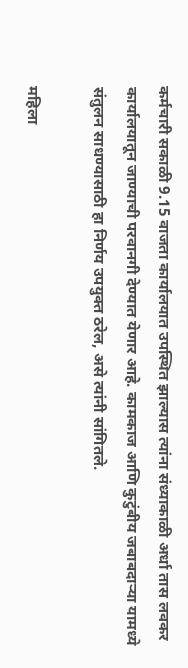कर्मचारी सकाळी 9.15 वाजता कार्यालयात उपस्थित झाल्यास त्यांना संध्याकाळी अर्धा तास लवकर कार्यालयातून जाण्याची परवानगी देण्यात येणार आहे. कामकाज आणि कुटुंबीय जबाबदाऱ्या यामध्ये संतुलन साधण्यासाठी हा निर्णय उपयुक्त ठरेल, असे त्यांनी सांगितले.

महिला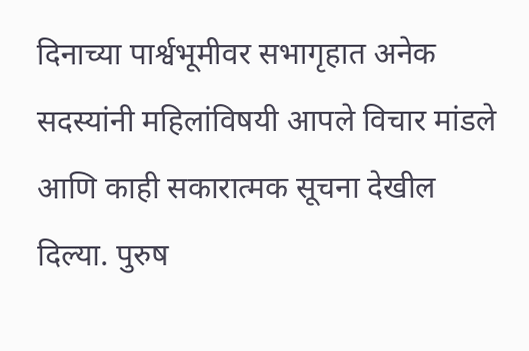दिनाच्या पार्श्वभूमीवर सभागृहात अनेक सदस्यांनी महिलांविषयी आपले विचार मांडले आणि काही सकारात्मक सूचना देखील दिल्या. पुरुष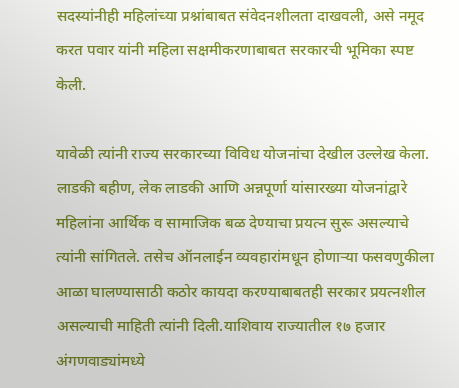सदस्यांनीही महिलांच्या प्रश्नांबाबत संवेदनशीलता दाखवली, असे नमूद करत पवार यांनी महिला सक्षमीकरणाबाबत सरकारची भूमिका स्पष्ट केली.

यावेळी त्यांनी राज्य सरकारच्या विविध योजनांचा देखील उल्लेख केला. लाडकी बहीण, लेक लाडकी आणि अन्नपूर्णा यांसारख्या योजनांद्वारे महिलांना आर्थिक व सामाजिक बळ देण्याचा प्रयत्न सुरू असल्याचे त्यांनी सांगितले. तसेच ऑनलाईन व्यवहारांमधून होणाऱ्या फसवणुकीला आळा घालण्यासाठी कठोर कायदा करण्याबाबतही सरकार प्रयत्नशील असल्याची माहिती त्यांनी दिली.याशिवाय राज्यातील १७ हजार अंगणवाड्यांमध्ये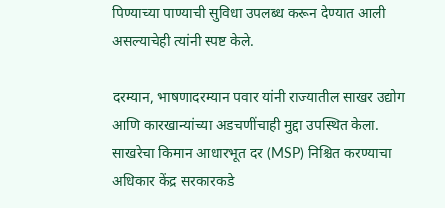पिण्याच्या पाण्याची सुविधा उपलब्ध करून देण्यात आली असल्याचेही त्यांनी स्पष्ट केले.

दरम्यान, भाषणादरम्यान पवार यांनी राज्यातील साखर उद्योग आणि कारखान्यांच्या अडचणींचाही मुद्दा उपस्थित केला. साखरेचा किमान आधारभूत दर (MSP) निश्चित करण्याचा अधिकार केंद्र सरकारकडे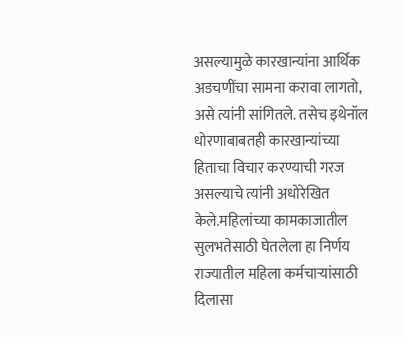असल्यामुळे कारखान्यांना आर्थिक अडचणींचा सामना करावा लागतो, असे त्यांनी सांगितले. तसेच इथेनॉल धोरणाबाबतही कारखान्यांच्या हिताचा विचार करण्याची गरज असल्याचे त्यांनी अधोरेखित केले.महिलांच्या कामकाजातील सुलभतेसाठी घेतलेला हा निर्णय राज्यातील महिला कर्मचाऱ्यांसाठी दिलासा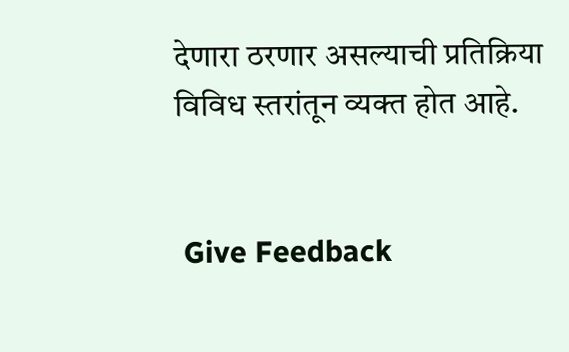देणारा ठरणार असल्याची प्रतिक्रिया विविध स्तरांतून व्यक्त होत आहे.


 Give Feedback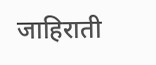जाहिराती